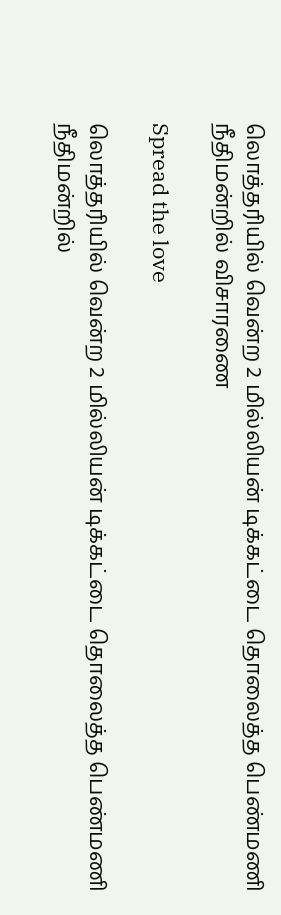லொத்தரியில் வென்ற 2 மில்லியன் டிக்கட்டை தொலைத்த பெண்மணி நீதிமன்றில் விசாரணை

Spread the love

லொத்தரியில் வென்ற 2 மில்லியன் டிக்கட்டை தொலைத்த பெண்மணி நீதிமன்றில்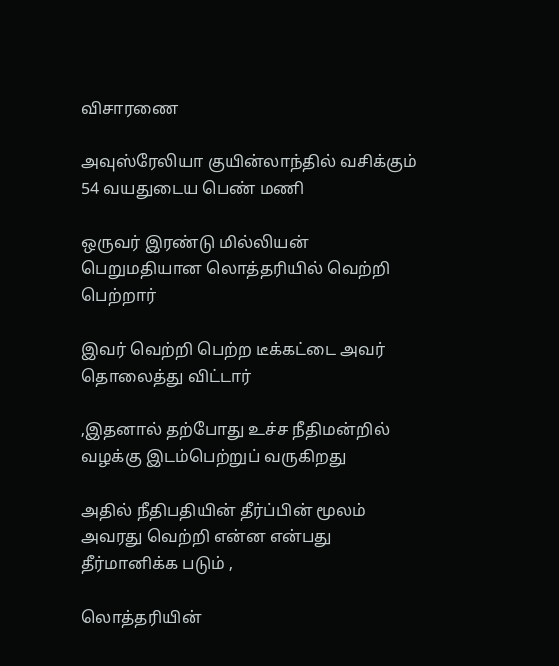விசாரணை

அவுஸ்ரேலியா குயின்லாந்தில் வசிக்கும் 54 வயதுடைய பெண் மணி

ஒருவர் இரண்டு மில்லியன் பெறுமதியான லொத்தரியில் வெற்றி பெற்றார்

இவர் வெற்றி பெற்ற டீக்கட்டை அவர் தொலைத்து விட்டார்

,இதனால் தற்போது உச்ச நீதிமன்றில் வழக்கு இடம்பெற்றுப் வருகிறது

அதில் நீதிபதியின் தீர்ப்பின் மூலம் அவரது வெற்றி என்ன என்பது தீர்மானிக்க படும் ,

லொத்தரியின்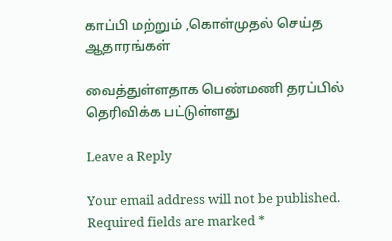காப்பி மற்றும் ,கொள்முதல் செய்த ஆதாரங்கள்

வைத்துள்ளதாக பெண்மணி தரப்பில் தெரிவிக்க பட்டுள்ளது

Leave a Reply

Your email address will not be published. Required fields are marked *